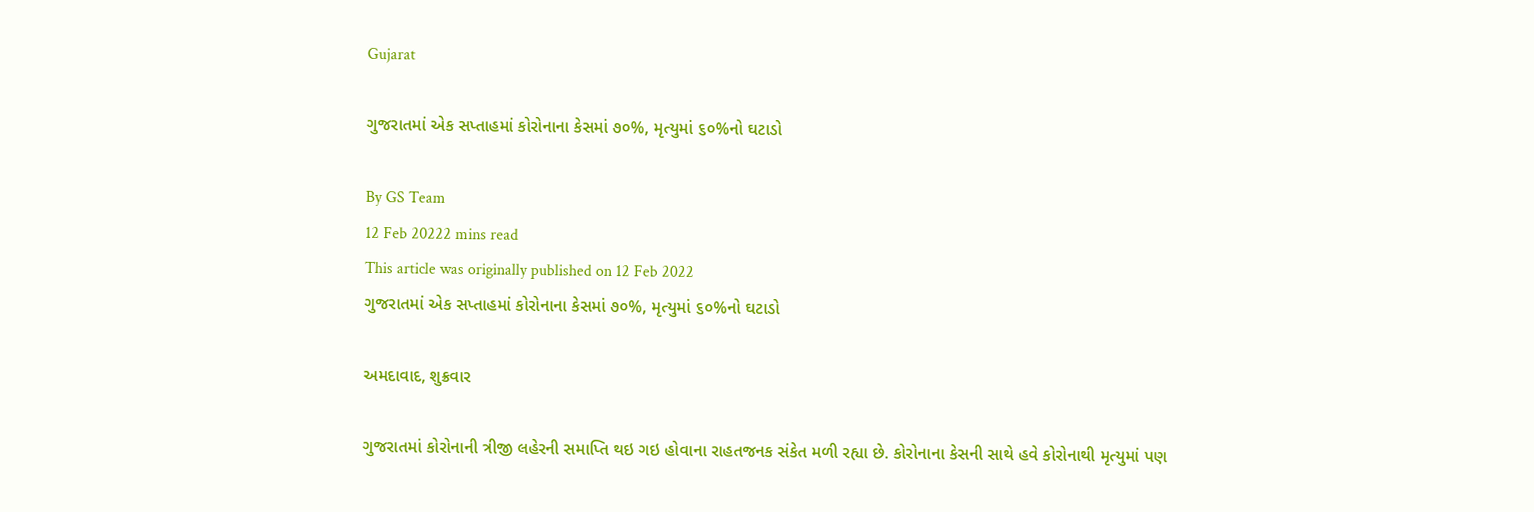Gujarat

ગુજરાતમાં એક સપ્તાહમાં કોરોનાના કેસમાં ૭૦%, મૃત્યુમાં ૬૦%નો ઘટાડો

By GS Team
12 Feb 20222 mins read
This article was originally published on 12 Feb 2022
ગુજરાતમાં એક સપ્તાહમાં કોરોનાના કેસમાં ૭૦%, મૃત્યુમાં ૬૦%નો ઘટાડો

અમદાવાદ, શુક્રવાર

ગુજરાતમાં કોરોનાની ત્રીજી લહેરની સમાપ્તિ થઇ ગઇ હોવાના રાહતજનક સંકેત મળી રહ્યા છે. કોરોનાના કેસની સાથે હવે કોરોનાથી મૃત્યુમાં પણ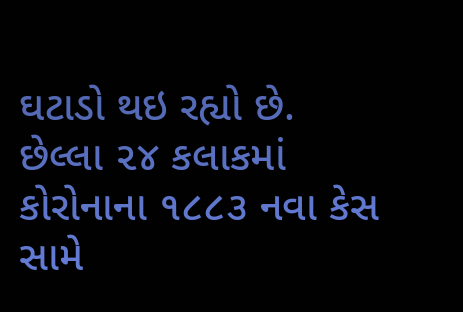ઘટાડો થઇ રહ્યો છે. છેલ્લા ૨૪ કલાકમાં કોરોનાના ૧૮૮૩ નવા કેસ સામે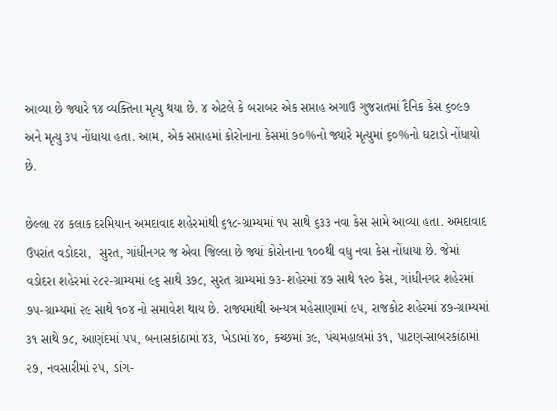આવ્યા છે જ્યારે ૧૪ વ્યક્તિના મૃત્યુ થયા છે. ૪ એટલે કે બરાબર એક સપ્તાહ અગાઉ ગુજરાતમાં દૈનિક કેસ ૬૦૯૭ અને મૃત્યુ ૩૫ નોંધાયા હતા. આમ, એક સપ્તાહમાં કોરોનાના કેસમાં ૭૦%નો જ્યારે મૃત્યુમાં ૬૦%નો ઘટાડો નોંધાયો છે.

છેલ્લા ૨૪ કલાક દરમિયાન અમદાવાદ શહેરમાંથી ૬૧૮-ગ્રામ્યમાં ૧૫ સાથે ૬૩૩ નવા કેસ સામે આવ્યા હતા. અમદાવાદ ઉપરાંત વડોદરા,  સુરત, ગાંધીનગર જ એવા જિલ્લા છે જ્યાં કોરોનાના ૧૦૦થી વધુ નવા કેસ નોંધાયા છે. જેમાં વડોદરા શહેરમાં ૨૮૨-ગ્રામ્યમાં ૯૬ સાથે ૩૭૮, સુરત ગ્રામ્યમાં ૭૩-શહેરમાં ૪૭ સાથે ૧૨૦ કેસ, ગાંધીનગર શહેરમાં ૭૫-ગ્રામ્યમાં ૨૯ સાથે ૧૦૪ નો સમાવેશ થાય છે. રાજ્યમાંથી અન્યત્ર મહેસાણામાં ૯૫, રાજકોટ શહેરમાં ૪૭-ગ્રામ્યમાં ૩૧ સાથે ૭૮, આણંદમાં ૫૫, બનાસકાંઠામાં ૪૩, ખેડામાં ૪૦, કચ્છમાં ૩૯, પંચમહાલમાં ૩૧, પાટણ-સાબરકાંઠામાં ૨૭, નવસારીમાં ૨૫, ડાંગ-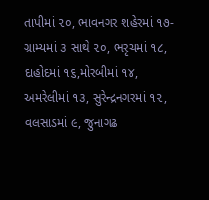તાપીમાં ૨૦, ભાવનગર શહેરમાં ૧૭-ગ્રામ્યમાં ૩ સાથે ૨૦, ભરૃચમાં ૧૮, દાહોદમાં ૧૬,મોરબીમાં ૧૪, અમરેલીમાં ૧૩, સુરેન્દ્રનગરમાં ૧૨, વલસાડમાં ૯, જુનાગઢ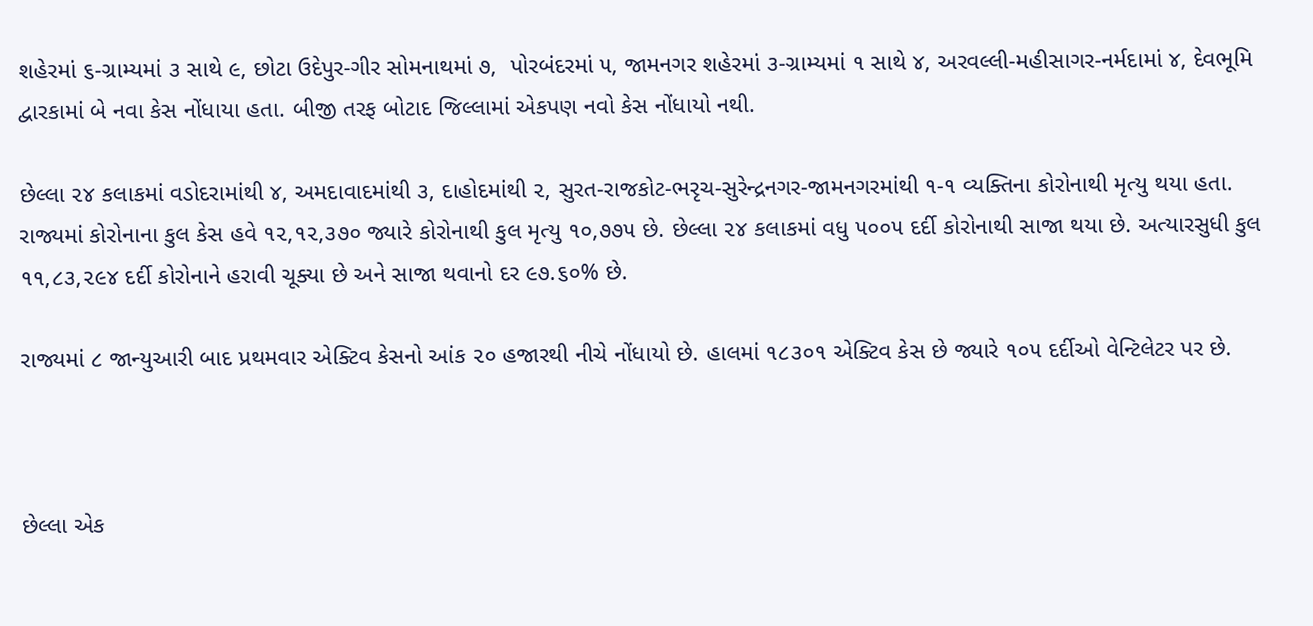શહેરમાં ૬-ગ્રામ્યમાં ૩ સાથે ૯, છોટા ઉદેપુર-ગીર સોમનાથમાં ૭,  પોરબંદરમાં ૫, જામનગર શહેરમાં ૩-ગ્રામ્યમાં ૧ સાથે ૪, અરવલ્લી-મહીસાગર-નર્મદામાં ૪, દેવભૂમિ દ્વારકામાં બે નવા કેસ નોંધાયા હતા. બીજી તરફ બોટાદ જિલ્લામાં એકપણ નવો કેસ નોંધાયો નથી.

છેલ્લા ૨૪ કલાકમાં વડોદરામાંથી ૪, અમદાવાદમાંથી ૩, દાહોદમાંથી ૨, સુરત-રાજકોટ-ભરૃચ-સુરેન્દ્રનગર-જામનગરમાંથી ૧-૧ વ્યક્તિના કોરોનાથી મૃત્યુ થયા હતા. રાજ્યમાં કોરોનાના કુલ કેસ હવે ૧૨,૧૨,૩૭૦ જ્યારે કોરોનાથી કુલ મૃત્યુ ૧૦,૭૭૫ છે. છેલ્લા ૨૪ કલાકમાં વધુ ૫૦૦૫ દર્દી કોરોનાથી સાજા થયા છે. અત્યારસુધી કુલ ૧૧,૮૩,૨૯૪ દર્દી કોરોનાને હરાવી ચૂક્યા છે અને સાજા થવાનો દર ૯૭.૬૦% છે.

રાજ્યમાં ૮ જાન્યુઆરી બાદ પ્રથમવાર એક્ટિવ કેસનો આંક ૨૦ હજારથી નીચે નોંધાયો છે. હાલમાં ૧૮૩૦૧ એક્ટિવ કેસ છે જ્યારે ૧૦૫ દર્દીઓ વેન્ટિલેટર પર છે.



છેલ્લા એક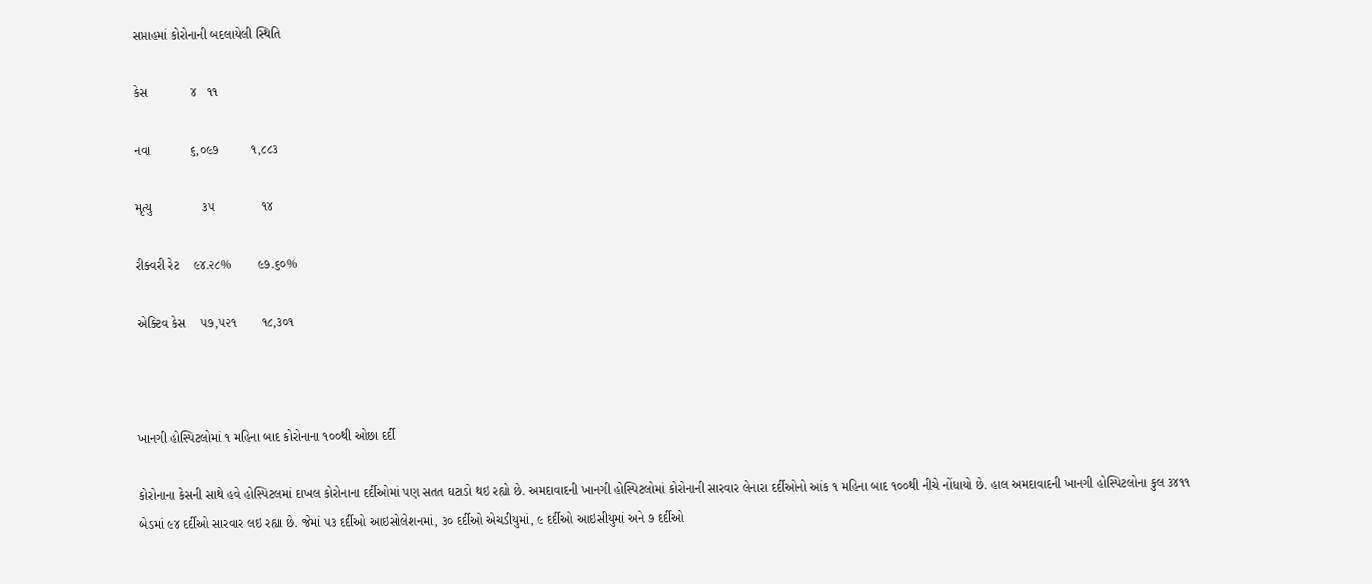સપ્તાહમાં કોરોનાની બદલાયેલી સ્થિતિ

કેસ            ૪   ૧૧

નવા           ૬,૦૯૭         ૧,૮૮૩

મૃત્યુ              ૩૫             ૧૪

રીક્વરી રેટ    ૯૪.૨૮%       ૯૭.૬૦%

એક્ટિવ કેસ    ૫૭,૫૨૧       ૧૮,૩૦૧



ખાનગી હોસ્પિટલોમાં ૧ મહિના બાદ કોરોનાના ૧૦૦થી ઓછા દર્દી

કોરોનાના કેસની સાથે હવે હોસ્પિટલમાં દાખલ કોરોનાના દર્દીઓમાં પણ સતત ઘટાડો થઇ રહ્યો છે. અમદાવાદની ખાનગી હોસ્પિટલોમાં કોરોનાની સારવાર લેનારા દર્દીઓનો આંક ૧ મહિના બાદ ૧૦૦થી નીચે નોંધાયો છે. હાલ અમદાવાદની ખાનગી હોસ્પિટલોના કુલ ૩૪૧૧ બેડમાં ૯૪ દર્દીઓ સારવાર લઇ રહ્યા છે. જેમાં ૫૩ દર્દીઓ આઇસોલેશનમાં, ૩૦ દર્દીઓ એચડીયુમાં, ૯ દર્દીઓ આઇસીયુમાં અને ૭ દર્દીઓ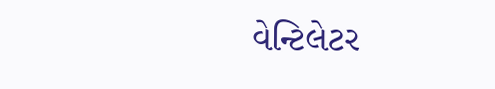વેન્ટિલેટર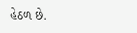હેઠળ છે.